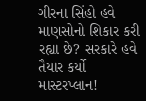ગીરના સિંહો હવે માણસોનો શિકાર કરી રહ્યા છે? સરકારે હવે તૈયાર કર્યો માસ્ટરપ્લાન!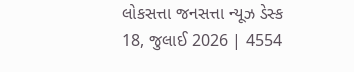લોકસત્તા જનસત્તા ન્યૂઝ ડેસ્ક
18, જુલાઈ 2026 | 4554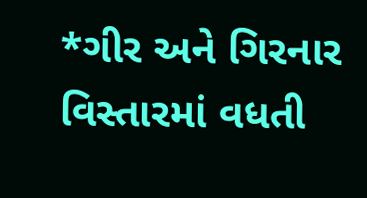*ગીર અને ગિરનાર વિસ્તારમાં વધતી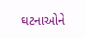ઘટનાઓને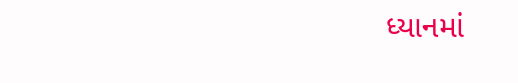ધ્યાનમાં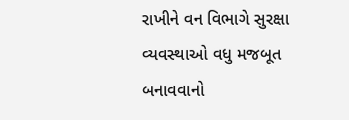રાખીને વન વિભાગે સુરક્ષા વ્યવસ્થાઓ વધુ મજબૂત બનાવવાનો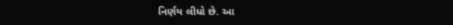નિર્ણય લીધો છે. આ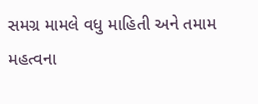સમગ્ર મામલે વધુ માહિતી અને તમામ મહત્વના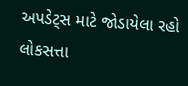અપડેટ્સ માટે જોડાયેલા રહો લોકસત્તા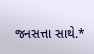જનસત્તા સાથે.*